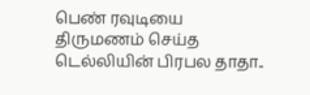பெண் ரவுடியை திருமணம் செய்த டெல்லியின் பிரபல தாதா..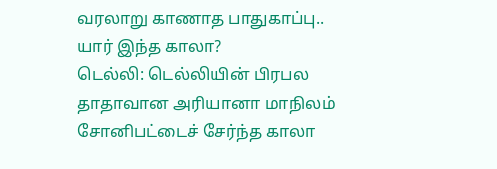வரலாறு காணாத பாதுகாப்பு.. யார் இந்த காலா?
டெல்லி: டெல்லியின் பிரபல தாதாவான அரியானா மாநிலம் சோனிபட்டைச் சேர்ந்த காலா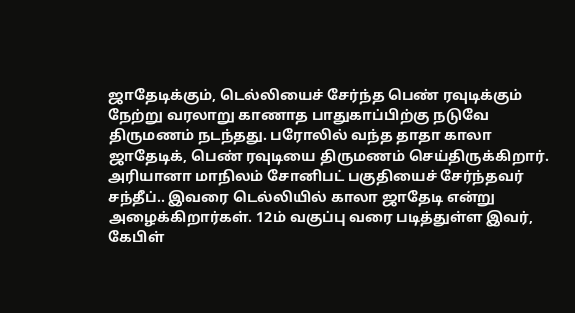ஜாதேடிக்கும், டெல்லியைச் சேர்ந்த பெண் ரவுடிக்கும் நேற்று வரலாறு காணாத பாதுகாப்பிற்கு நடுவே திருமணம் நடந்தது. பரோலில் வந்த தாதா காலா ஜாதேடிக், பெண் ரவுடியை திருமணம் செய்திருக்கிறார்.
அரியானா மாநிலம் சோனிபட் பகுதியைச் சேர்ந்தவர் சந்தீப்.. இவரை டெல்லியில் காலா ஜாதேடி என்று அழைக்கிறார்கள். 12ம் வகுப்பு வரை படித்துள்ள இவர், கேபிள்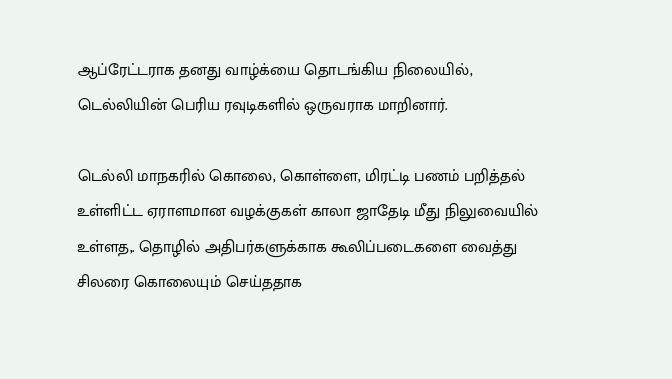ஆப்ரேட்டராக தனது வாழ்க்யை தொடங்கிய நிலையில், டெல்லியின் பெரிய ரவுடிகளில் ஒருவராக மாறினார்.

டெல்லி மாநகரில் கொலை, கொள்ளை, மிரட்டி பணம் பறித்தல் உள்ளிட்ட ஏராளமான வழக்குகள் காலா ஜாதேடி மீது நிலுவையில் உள்ளத,. தொழில் அதிபர்களுக்காக கூலிப்படைகளை வைத்து சிலரை கொலையும் செய்ததாக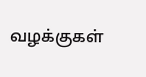வழக்குகள்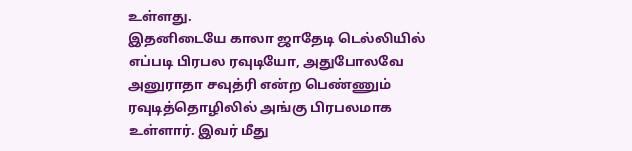உள்ளது.
இதனிடையே காலா ஜாதேடி டெல்லியில் எப்படி பிரபல ரவுடியோ, அதுபோலவே அனுராதா சவுத்ரி என்ற பெண்ணும் ரவுடித்தொழிலில் அங்கு பிரபலமாக உள்ளார். இவர் மீது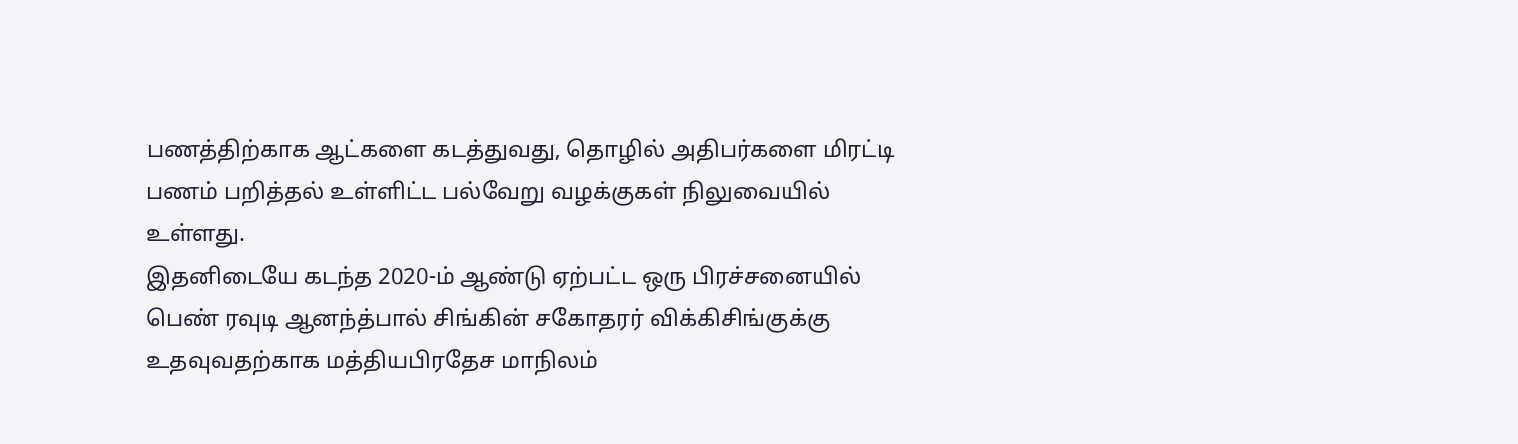பணத்திற்காக ஆட்களை கடத்துவது, தொழில் அதிபர்களை மிரட்டி பணம் பறித்தல் உள்ளிட்ட பல்வேறு வழக்குகள் நிலுவையில் உள்ளது.
இதனிடையே கடந்த 2020-ம் ஆண்டு ஏற்பட்ட ஒரு பிரச்சனையில் பெண் ரவுடி ஆனந்த்பால் சிங்கின் சகோதரர் விக்கிசிங்குக்கு உதவுவதற்காக மத்தியபிரதேச மாநிலம்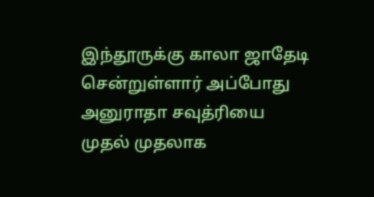இந்தூருக்கு காலா ஜாதேடி சென்றுள்ளார் அப்போது அனுராதா சவுத்ரியை முதல் முதலாக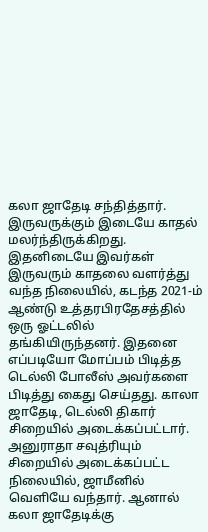கலா ஜாதேடி சந்தித்தார். இருவருக்கும் இடையே காதல் மலர்ந்திருக்கிறது. இதனிடையே இவர்கள் இருவரும் காதலை வளர்த்து வந்த நிலையில், கடந்த 2021-ம் ஆண்டு உத்தரபிரதேசத்தில் ஒரு ஓட்டலில் தங்கியிருந்தனர். இதனை எப்படியோ மோப்பம் பிடித்த டெல்லி போலீஸ் அவர்களை பிடித்து கைது செய்தது. காலா ஜாதேடி, டெல்லி திகார் சிறையில் அடைக்கப்பட்டார். அனுராதா சவுத்ரியும் சிறையில் அடைக்கப்பட்ட நிலையில், ஜாமீனில் வெளியே வந்தார். ஆனால் கலா ஜாதேடிக்கு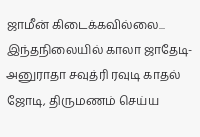ஜாமீன் கிடைக்கவில்லை...
இந்தநிலையில் காலா ஜாதேடி- அனுராதா சவுத்ரி ரவுடி காதல் ஜோடி, திருமணம் செய்ய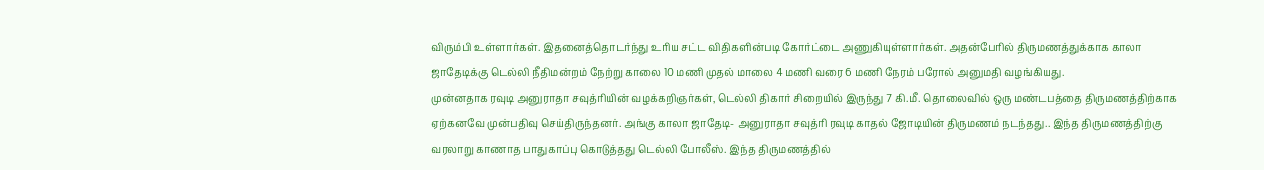விரும்பி உள்ளார்கள். இதனைத்தொடர்ந்து உரிய சட்ட விதிகளின்படி கோர்ட்டை அணுகியுள்ளார்கள். அதன்பேரில் திருமணத்துக்காக காலா ஜாதேடிக்கு டெல்லி நீதிமன்றம் நேற்று காலை 10 மணி முதல் மாலை 4 மணி வரை 6 மணி நேரம் பரோல் அனுமதி வழங்கியது.
முன்னதாக ரவுடி அனுராதா சவுத்ரியின் வழக்கறிஞர்கள், டெல்லி திகார் சிறையில் இருந்து 7 கி.மீ. தொலைவில் ஒரு மண்டபத்தை திருமணத்திற்காக ஏற்கனவே முன்பதிவு செய்திருந்தனர். அங்கு காலா ஜாதேடி- அனுராதா சவுத்ரி ரவுடி காதல் ஜோடியின் திருமணம் நடந்தது.. இந்த திருமணத்திற்கு வரலாறு காணாத பாதுகாப்பு கொடுத்தது டெல்லி போலீஸ். இந்த திருமணத்தில்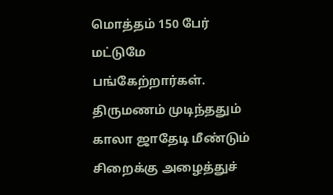மொத்தம் 150 பேர் மட்டுமே பங்கேற்றார்கள்.
திருமணம் முடிந்ததும் காலா ஜாதேடி மீண்டும் சிறைக்கு அழைத்துச்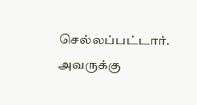செல்லப்பட்டார். அவருக்கு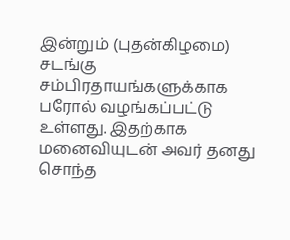இன்றும் (புதன்கிழமை) சடங்கு சம்பிரதாயங்களுக்காக பரோல் வழங்கப்பட்டு உள்ளது. இதற்காக மனைவியுடன் அவர் தனது சொந்த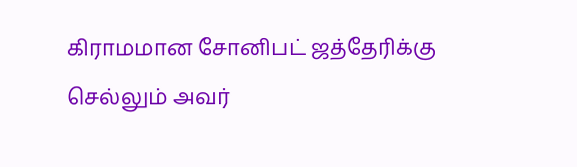கிராமமான சோனிபட் ஜத்தேரிக்கு செல்லும் அவர்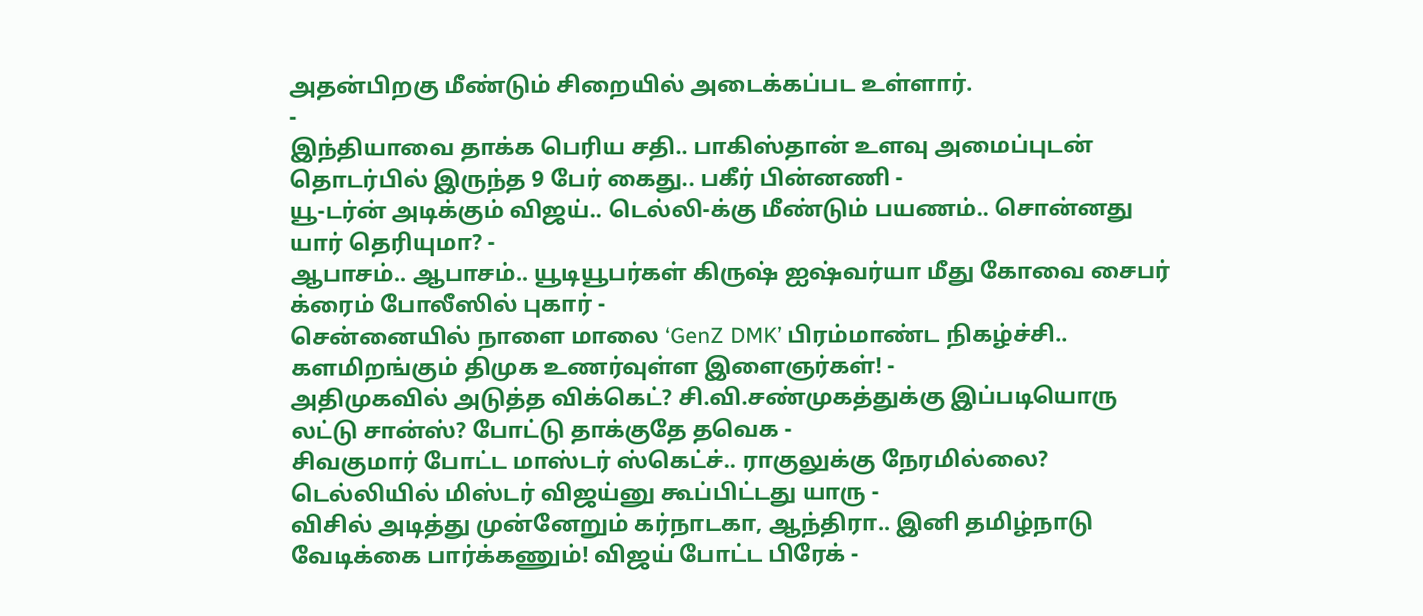அதன்பிறகு மீண்டும் சிறையில் அடைக்கப்பட உள்ளார்.
-
இந்தியாவை தாக்க பெரிய சதி.. பாகிஸ்தான் உளவு அமைப்புடன் தொடர்பில் இருந்த 9 பேர் கைது.. பகீர் பின்னணி -
யூ-டர்ன் அடிக்கும் விஜய்.. டெல்லி-க்கு மீண்டும் பயணம்.. சொன்னது யார் தெரியுமா? -
ஆபாசம்.. ஆபாசம்.. யூடியூபர்கள் கிருஷ் ஐஷ்வர்யா மீது கோவை சைபர் க்ரைம் போலீஸில் புகார் -
சென்னையில் நாளை மாலை ‘GenZ DMK’ பிரம்மாண்ட நிகழ்ச்சி.. களமிறங்கும் திமுக உணர்வுள்ள இளைஞர்கள்! -
அதிமுகவில் அடுத்த விக்கெட்? சி.வி.சண்முகத்துக்கு இப்படியொரு லட்டு சான்ஸ்? போட்டு தாக்குதே தவெக -
சிவகுமார் போட்ட மாஸ்டர் ஸ்கெட்ச்.. ராகுலுக்கு நேரமில்லை? டெல்லியில் மிஸ்டர் விஜய்னு கூப்பிட்டது யாரு -
விசில் அடித்து முன்னேறும் கர்நாடகா, ஆந்திரா.. இனி தமிழ்நாடு வேடிக்கை பார்க்கணும்! விஜய் போட்ட பிரேக் -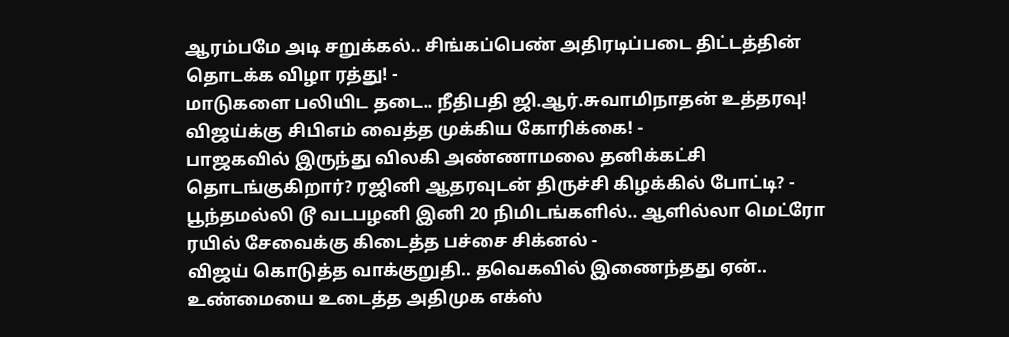ஆரம்பமே அடி சறுக்கல்.. சிங்கப்பெண் அதிரடிப்படை திட்டத்தின் தொடக்க விழா ரத்து! -
மாடுகளை பலியிட தடை.. நீதிபதி ஜி.ஆர்.சுவாமிநாதன் உத்தரவு! விஜய்க்கு சிபிஎம் வைத்த முக்கிய கோரிக்கை! -
பாஜகவில் இருந்து விலகி அண்ணாமலை தனிக்கட்சி தொடங்குகிறார்? ரஜினி ஆதரவுடன் திருச்சி கிழக்கில் போட்டி? -
பூந்தமல்லி டூ வடபழனி இனி 20 நிமிடங்களில்.. ஆளில்லா மெட்ரோ ரயில் சேவைக்கு கிடைத்த பச்சை சிக்னல் -
விஜய் கொடுத்த வாக்குறுதி.. தவெகவில் இணைந்தது ஏன்.. உண்மையை உடைத்த அதிமுக எக்ஸ்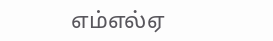எம்எல்ஏ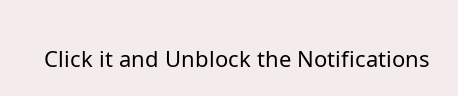Click it and Unblock the Notifications